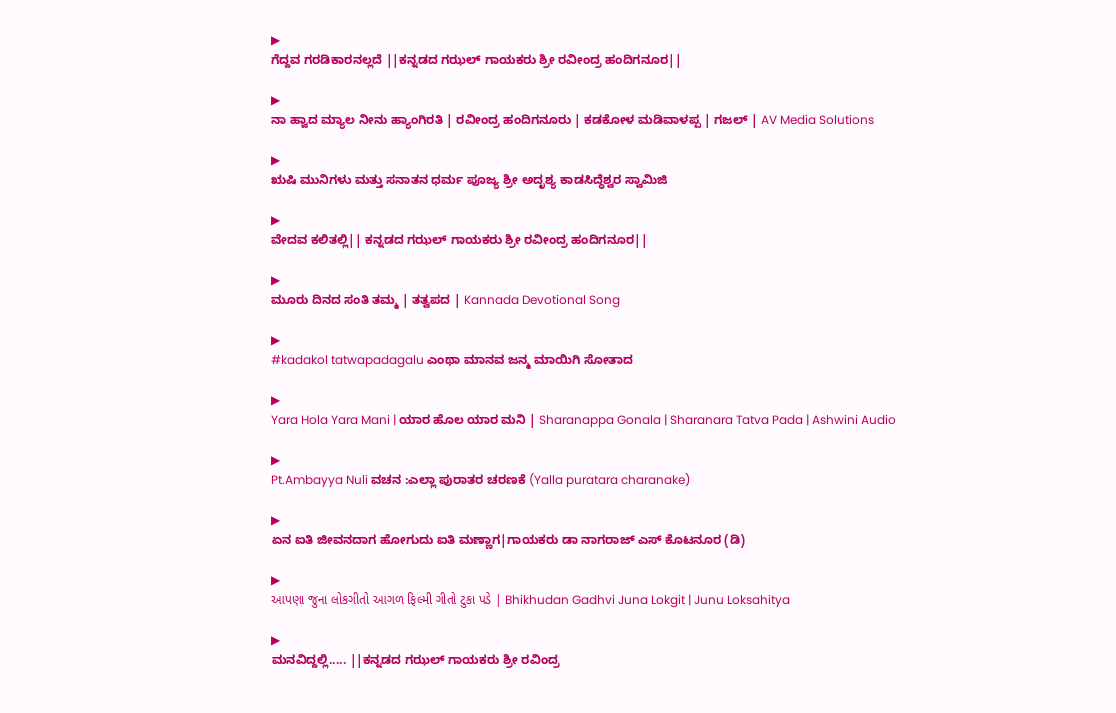▶
ಗೆದ್ದವ ಗರಡಿಕಾರನಲ್ಲದೆ ||ಕನ್ನಡದ ಗಝಲ್ ಗಾಯಕರು ಶ್ರೀ ರವೀಂದ್ರ ಹಂದಿಗನೂರ||

▶
ನಾ ಹ್ವಾದ ಮ್ಯಾಲ ನೀನು ಹ್ಯಾಂಗಿರತಿ | ರವೀಂದ್ರ ಹಂದಿಗನೂರು | ಕಡಕೋಳ ಮಡಿವಾಳಪ್ಪ | ಗಜಲ್ | AV Media Solutions

▶
ಋಷಿ ಮುನಿಗಳು ಮತ್ತು ಸನಾತನ ಧರ್ಮ ಪೂಜ್ಯ ಶ್ರೀ ಅದೃಶ್ಯ ಕಾಡಸಿದ್ಧೆಶ್ವರ ಸ್ವಾಮಿಜಿ

▶
ವೇದವ ಕಲಿತಲ್ಲಿ|| ಕನ್ನಡದ ಗಝಲ್ ಗಾಯಕರು ಶ್ರೀ ರವೀಂದ್ರ ಹಂದಿಗನೂರ||

▶
ಮೂರು ದಿನದ ಸಂತಿ ತಮ್ಮ | ತತ್ವಪದ | Kannada Devotional Song

▶
#kadakol tatwapadagalu ಎಂಥಾ ಮಾನವ ಜನ್ಮ ಮಾಯಿಗಿ ಸೋತಾದ

▶
Yara Hola Yara Mani | ಯಾರ ಹೊಲ ಯಾರ ಮನಿ | Sharanappa Gonala | Sharanara Tatva Pada | Ashwini Audio

▶
Pt.Ambayya Nuli ವಚನ :ಎಲ್ಲಾ ಪುರಾತರ ಚರಣಕೆ (Yalla puratara charanake)

▶
ಏನ ಐತಿ ಜೀವನದಾಗ ಹೋಗುದು ಐತಿ ಮಣ್ಣಾಗ|ಗಾಯಕರು ಡಾ ನಾಗರಾಜ್ ಎಸ್ ಕೊಟನೂರ (ಡಿ)

▶
આપણા જુના લોકગીતો આગળ ફિલ્મી ગીતો ટુકા પડે | Bhikhudan Gadhvi Juna Lokgit | Junu Loksahitya

▶
ಮನವಿದ್ದಲ್ಲಿ..... ||ಕನ್ನಡದ ಗಝಲ್ ಗಾಯಕರು ಶ್ರೀ ರವಿಂದ್ರ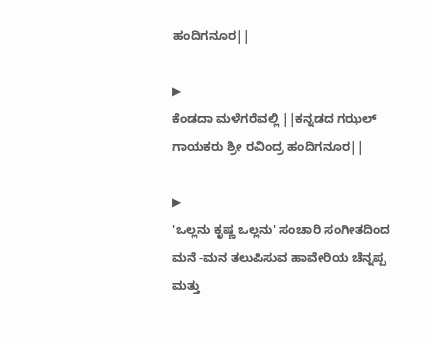ಹಂದಿಗನೂರ||

▶
ಕೆಂಡದಾ ಮಳೆಗರೆವಲ್ಲಿ ||ಕನ್ನಡದ ಗಝಲ್ ಗಾಯಕರು ಶ್ರೀ ರವಿಂದ್ರ ಹಂದಿಗನೂರ||

▶
'ಒಲ್ಲನು ಕೃಷ್ಣ ಒಲ್ಲನು' ಸಂಚಾರಿ ಸಂಗೀತದಿಂದ ಮನೆ -ಮನ ತಲುಪಿಸುವ ಹಾವೇರಿಯ ಚೆನ್ನಪ್ಪ ಮತ್ತು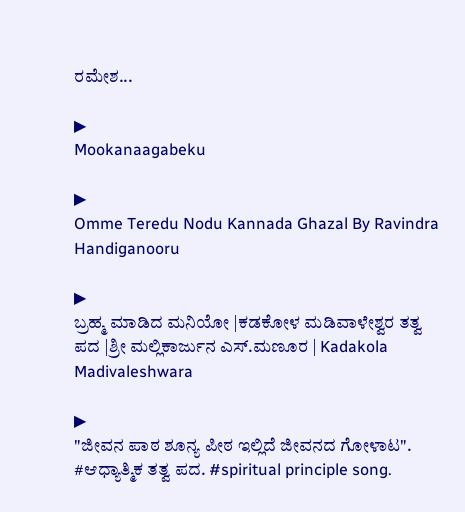ರಮೇಶ...

▶
Mookanaagabeku

▶
Omme Teredu Nodu Kannada Ghazal By Ravindra Handiganooru

▶
ಬ್ರಹ್ಮ ಮಾಡಿದ ಮನಿಯೋ |ಕಡಕೋಳ ಮಡಿವಾಳೇಶ್ವರ ತತ್ವ ಪದ |ಶ್ರೀ ಮಲ್ಲಿಕಾರ್ಜುನ ಎಸ್.ಮಣೂರ | Kadakola Madivaleshwara

▶
"ಜೀವನ ಪಾಠ ಶೂನ್ಯ ಪೀಠ ಇಲ್ಲಿದೆ ಜೀವನದ ಗೋಳಾಟ". #ಆಧ್ಯಾತ್ಮಿಕ ತತ್ವ ಪದ. #spiritual principle song.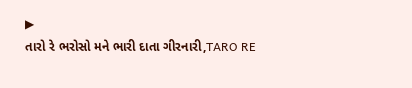▶
તારો રે ભરોસો મને ભારી દાતા ગીરનારી,TARO RE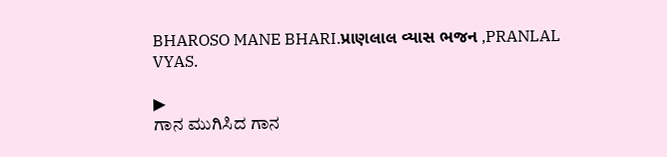BHAROSO MANE BHARI.પ્રાણલાલ વ્યાસ ભજન ,PRANLAL VYAS.

▶
ಗಾನ ಮುಗಿಸಿದ ಗಾನ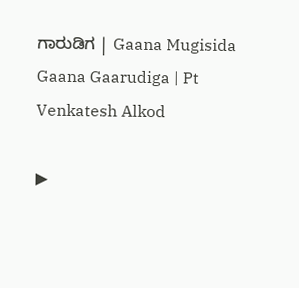ಗಾರುಡಿಗ | Gaana Mugisida Gaana Gaarudiga | Pt Venkatesh Alkod

▶